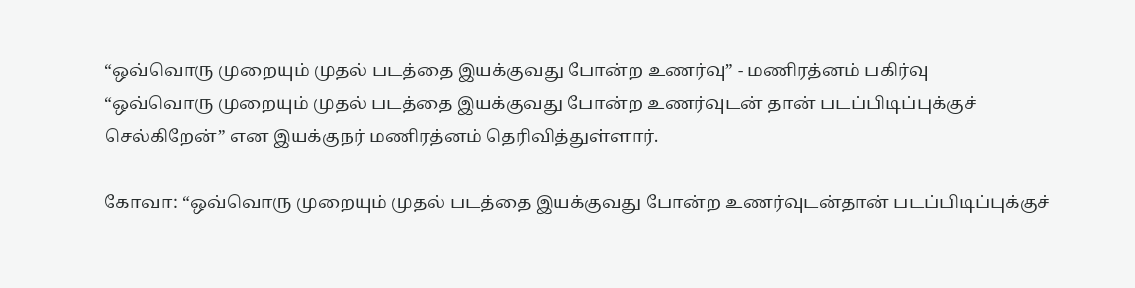“ஒவ்வொரு முறையும் முதல் படத்தை இயக்குவது போன்ற உணர்வு” - மணிரத்னம் பகிர்வு
“ஒவ்வொரு முறையும் முதல் படத்தை இயக்குவது போன்ற உணர்வுடன் தான் படப்பிடிப்புக்குச் செல்கிறேன்” என இயக்குநர் மணிரத்னம் தெரிவித்துள்ளார்.

கோவா: “ஒவ்வொரு முறையும் முதல் படத்தை இயக்குவது போன்ற உணர்வுடன்தான் படப்பிடிப்புக்குச்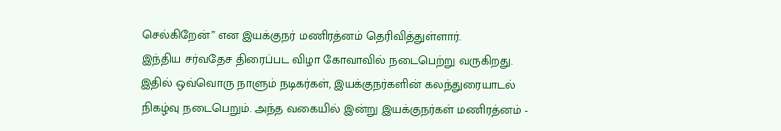செல்கிறேன்” என இயக்குநர் மணிரத்னம் தெரிவித்துள்ளார்.
இந்திய சர்வதேச திரைப்பட விழா கோவாவில் நடைபெற்று வருகிறது. இதில் ஒவ்வொரு நாளும் நடிகர்கள், இயக்குநர்களின் கலந்துரையாடல் நிகழ்வு நடைபெறும். அந்த வகையில் இன்று இயக்குநர்கள் மணிரத்னம் -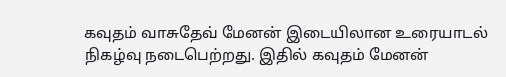கவுதம் வாசுதேவ் மேனன் இடையிலான உரையாடல் நிகழ்வு நடைபெற்றது. இதில் கவுதம் மேனன்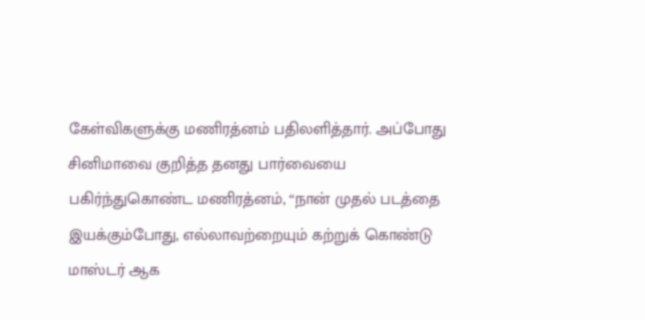கேள்விகளுக்கு மணிரத்னம் பதிலளித்தார். அப்போது சினிமாவை குறித்த தனது பார்வையை பகிர்ந்துகொண்ட மணிரத்னம், “நான் முதல் படத்தை இயக்கும்போது, எல்லாவற்றையும் கற்றுக் கொண்டு மாஸ்டர் ஆக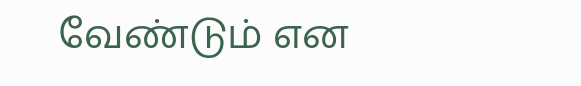வேண்டும் என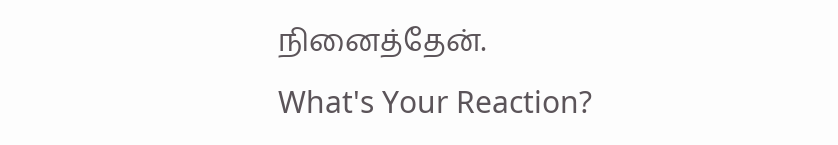நினைத்தேன்.
What's Your Reaction?